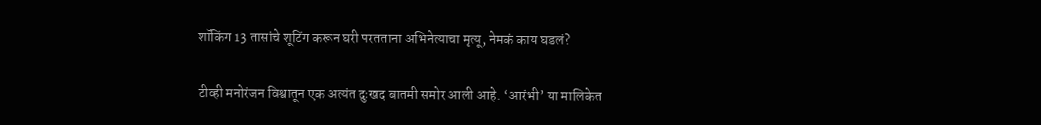शॉकिंग 13 तासांचे शूटिंग करून घरी परतताना अभिनेत्याचा मृत्यू, नेमकं काय घडलं?

टीव्ही मनोरंजन विश्वातून एक अत्यंत दुःखद बातमी समोर आली आहे. ‘आरंभी’ या मालिकेत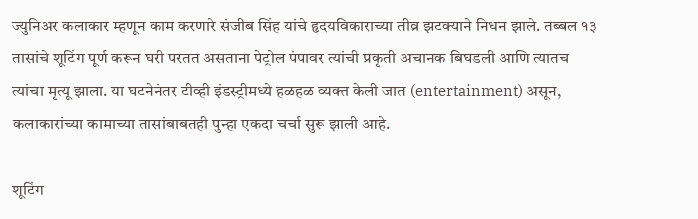ज्युनिअर कलाकार म्हणून काम करणारे संजीब सिंह यांचे हृदयविकाराच्या तीव्र झटक्याने निधन झाले. तब्बल १३ तासांचे शूटिंग पूर्ण करून घरी परतत असताना पेट्रोल पंपावर त्यांची प्रकृती अचानक बिघडली आणि त्यातच त्यांचा मृत्यू झाला. या घटनेनंतर टीव्ही इंडस्ट्रीमध्ये हळहळ व्यक्त केली जात (entertainment) असून, कलाकारांच्या कामाच्या तासांबाबतही पुन्हा एकदा चर्चा सुरू झाली आहे.

शूटिंग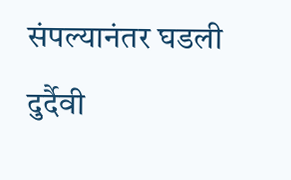संपल्यानंतर घडली दुर्दैवी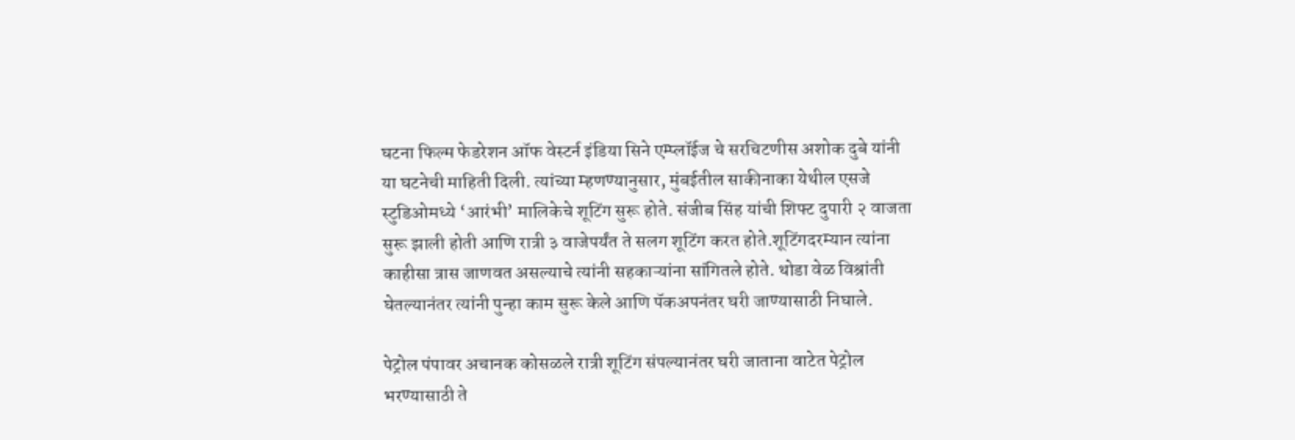घटना फिल्म फेडरेशन ऑफ वेस्टर्न इंडिया सिने एम्प्लॉईज चे सरचिटणीस अशोक दुबे यांनी या घटनेची माहिती दिली. त्यांच्या म्हणण्यानुसार, मुंबईतील साकीनाका येथील एसजे स्टुडिओमध्ये ‘आरंभी’ मालिकेचे शूटिंग सुरू होते. संजीब सिंह यांची शिफ्ट दुपारी २ वाजता सुरू झाली होती आणि रात्री ३ वाजेपर्यंत ते सलग शूटिंग करत होते.शूटिंगदरम्यान त्यांना काहीसा त्रास जाणवत असल्याचे त्यांनी सहकाऱ्यांना सांगितले होते. थोडा वेळ विश्रांती घेतल्यानंतर त्यांनी पुन्हा काम सुरू केले आणि पॅकअपनंतर घरी जाण्यासाठी निघाले.

पेट्रोल पंपावर अचानक कोसळले रात्री शूटिंग संपल्यानंतर घरी जाताना वाटेत पेट्रोल भरण्यासाठी ते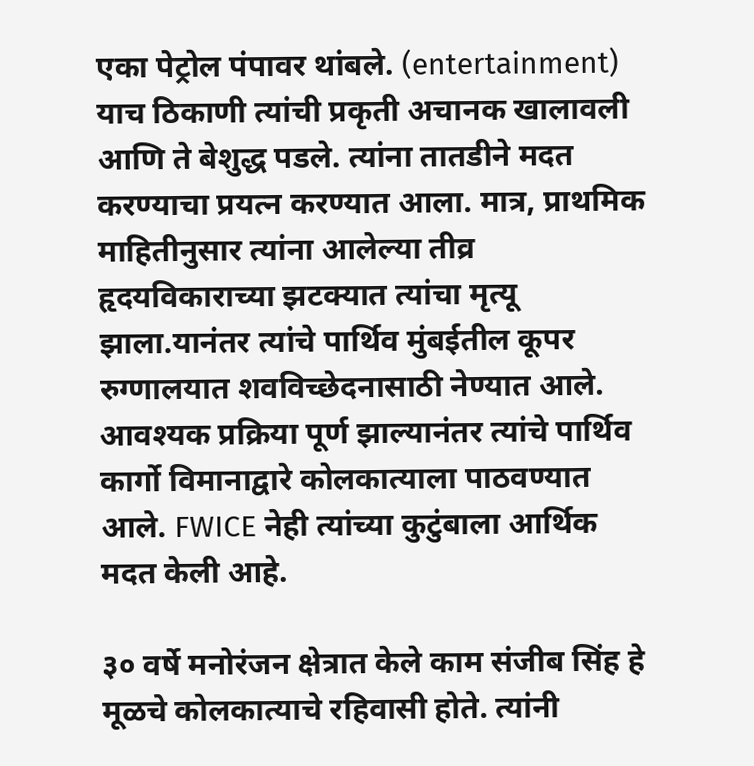एका पेट्रोल पंपावर थांबले. (entertainment) याच ठिकाणी त्यांची प्रकृती अचानक खालावली आणि ते बेशुद्ध पडले. त्यांना तातडीने मदत करण्याचा प्रयत्न करण्यात आला. मात्र, प्राथमिक माहितीनुसार त्यांना आलेल्या तीव्र हृदयविकाराच्या झटक्यात त्यांचा मृत्यू झाला.यानंतर त्यांचे पार्थिव मुंबईतील कूपर रुग्णालयात शवविच्छेदनासाठी नेण्यात आले. आवश्यक प्रक्रिया पूर्ण झाल्यानंतर त्यांचे पार्थिव कार्गो विमानाद्वारे कोलकात्याला पाठवण्यात आले. FWICE नेही त्यांच्या कुटुंबाला आर्थिक मदत केली आहे.

३० वर्षे मनोरंजन क्षेत्रात केले काम संजीब सिंह हे मूळचे कोलकात्याचे रहिवासी होते. त्यांनी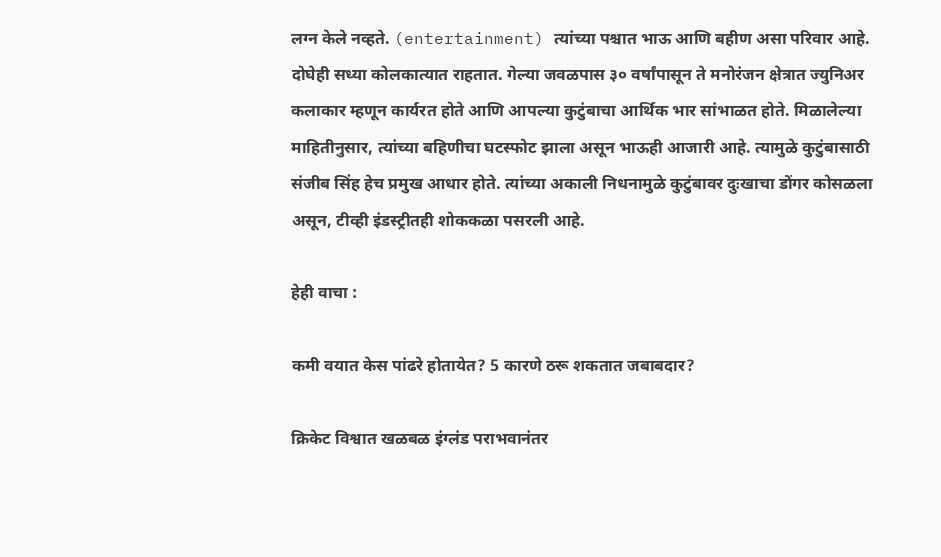लग्न केले नव्हते. (entertainment) त्यांच्या पश्चात भाऊ आणि बहीण असा परिवार आहे. दोघेही सध्या कोलकात्यात राहतात. गेल्या जवळपास ३० वर्षांपासून ते मनोरंजन क्षेत्रात ज्युनिअर कलाकार म्हणून कार्यरत होते आणि आपल्या कुटुंबाचा आर्थिक भार सांभाळत होते. मिळालेल्या माहितीनुसार, त्यांच्या बहिणीचा घटस्फोट झाला असून भाऊही आजारी आहे. त्यामुळे कुटुंबासाठी संजीब सिंह हेच प्रमुख आधार होते. त्यांच्या अकाली निधनामुळे कुटुंबावर दुःखाचा डोंगर कोसळला असून, टीव्ही इंडस्ट्रीतही शोककळा पसरली आहे.

हेही वाचा :

कमी वयात केस पांढरे होतायेत? 5 कारणे ठरू शकतात जबाबदार?

क्रिकेट विश्वात खळबळ इंग्लंड पराभवानंतर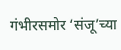गंभीरसमोर ‘संजू’च्या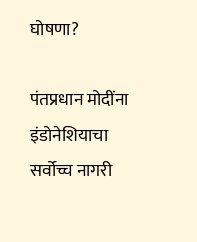घोषणा?

पंतप्रधान मोदींना इंडोनेशियाचा सर्वोच्च नागरी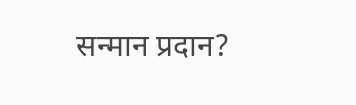सन्मान प्रदान?